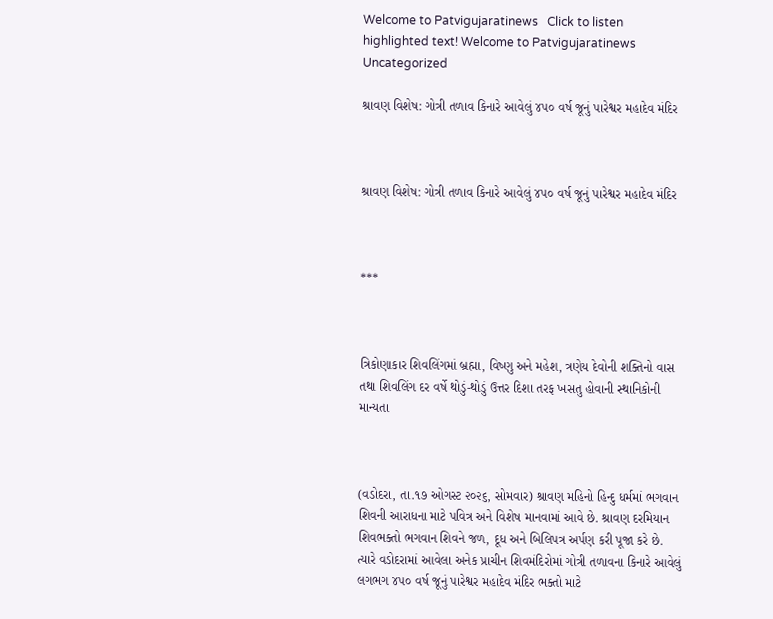Welcome to Patvigujaratinews   Click to listen highlighted text! Welcome to Patvigujaratinews
Uncategorized

શ્રાવણ વિશેષ: ગોત્રી તળાવ કિનારે આવેલું ૪૫૦ વર્ષ જૂનું પારેશ્વર મહાદેવ મંદિર



શ્રાવણ વિશેષ: ગોત્રી તળાવ કિનારે આવેલું ૪૫૦ વર્ષ જૂનું પારેશ્વર મહાદેવ મંદિર



***



ત્રિકોણાકાર શિવલિંગમાં બ્રહ્મા, વિષ્ણુ અને મહેશ, ત્રણેય દેવોની શક્તિનો વાસ તથા શિવલિંગ દર વર્ષે થોડું-થોડું ઉત્તર દિશા તરફ ખસતુ હોવાની સ્થાનિકોની માન્યતા



(વડોદરા, તા.૧૭ ઓગસ્ટ ૨૦૨૬, સોમવાર) શ્રાવણ મહિનો હિન્દુ ધર્મમાં ભગવાન શિવની આરાધના માટે પવિત્ર અને વિશેષ માનવામાં આવે છે. શ્રાવણ દરમિયાન શિવભક્તો ભગવાન શિવને જળ, દૂધ અને બિલિપત્ર અર્પણ કરી પૂજા કરે છે. ત્યારે વડોદરામાં આવેલા અનેક પ્રાચીન શિવમંદિરોમાં ગોત્રી તળાવના કિનારે આવેલું લગભગ ૪૫૦ વર્ષ જૂનું પારેશ્વર મહાદેવ મંદિર ભક્તો માટે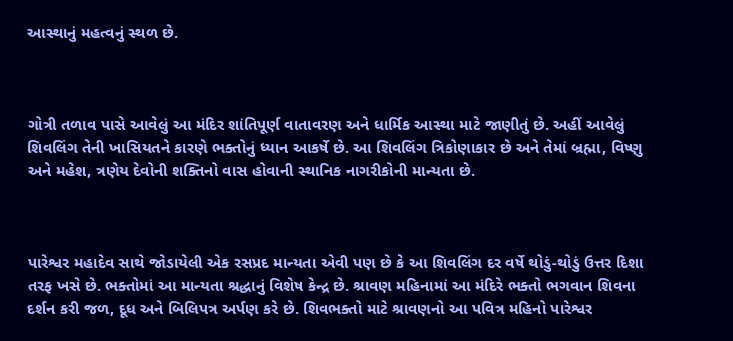આસ્થાનું મહત્વનું સ્થળ છે.



ગોત્રી તળાવ પાસે આવેલું આ મંદિર શાંતિપૂર્ણ વાતાવરણ અને ધાર્મિક આસ્થા માટે જાણીતું છે. અહીં આવેલું શિવલિંગ તેની ખાસિયતને કારણે ભક્તોનું ધ્યાન આકર્ષે છે. આ શિવલિંગ ત્રિકોણાકાર છે અને તેમાં બ્રહ્મા, વિષ્ણુ અને મહેશ, ત્રણેય દેવોની શક્તિનો વાસ હોવાની સ્થાનિક નાગરીકોની માન્યતા છે.



પારેશ્વર મહાદેવ સાથે જોડાયેલી એક રસપ્રદ માન્યતા એવી પણ છે કે આ શિવલિંગ દર વર્ષે થોડું-થોડું ઉત્તર દિશા તરફ ખસે છે. ભક્તોમાં આ માન્યતા શ્રદ્ધાનું વિશેષ કેન્દ્ર છે. શ્રાવણ મહિનામાં આ મંદિરે ભક્તો ભગવાન શિવના દર્શન કરી જળ, દૂધ અને બિલિપત્ર અર્પણ કરે છે. શિવભક્તો માટે શ્રાવણનો આ પવિત્ર મહિનો પારેશ્વર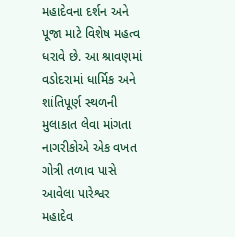મહાદેવના દર્શન અને પૂજા માટે વિશેષ મહત્વ ધરાવે છે. આ શ્રાવણમાં વડોદરામાં ધાર્મિક અને શાંતિપૂર્ણ સ્થળની મુલાકાત લેવા માંગતા નાગરીકોએ એક વખત ગોત્રી તળાવ પાસે આવેલા પારેશ્વર મહાદેવ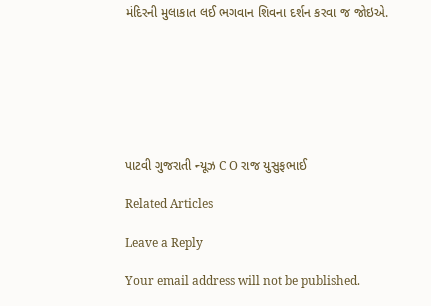મંદિરની મુલાકાત લઈ ભગવાન શિવના દર્શન કરવા જ જોઇએ.







પાટવી ગુજરાતી ન્યૂઝ C O રાજ યુસુફભાઈ

Related Articles

Leave a Reply

Your email address will not be published.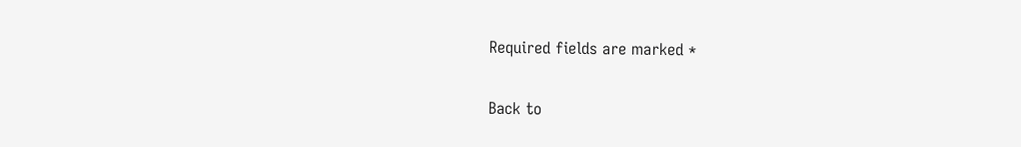Required fields are marked *

Back to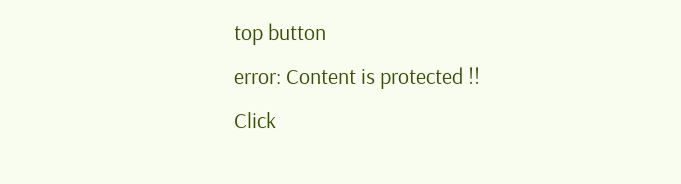top button
error: Content is protected !!
Click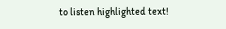to listen highlighted text!